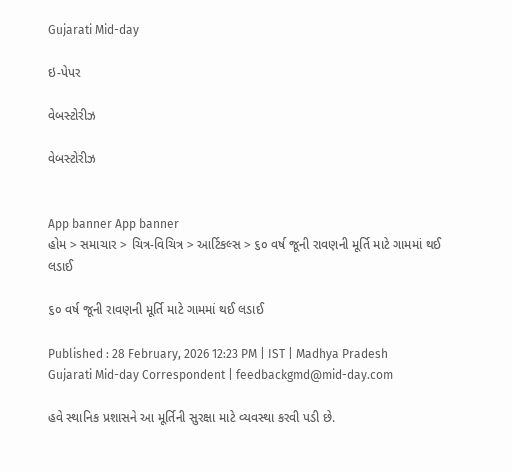Gujarati Mid-day

ઇ-પેપર

વેબસ્ટોરીઝ

વેબસ્ટોરીઝ


App banner App banner
હોમ > સમાચાર > ચિત્ર-વિચિત્ર > આર્ટિકલ્સ > ૬૦ વર્ષ જૂની રાવણની મૂર્તિ માટે ગામમાં થઈ લડાઈ

૬૦ વર્ષ જૂની રાવણની મૂર્તિ માટે ગામમાં થઈ લડાઈ

Published : 28 February, 2026 12:23 PM | IST | Madhya Pradesh
Gujarati Mid-day Correspondent | feedbackgmd@mid-day.com

હવે સ્થાનિક પ્રશાસને આ મૂર્તિની સુરક્ષા માટે વ્યવસ્થા કરવી પડી છે.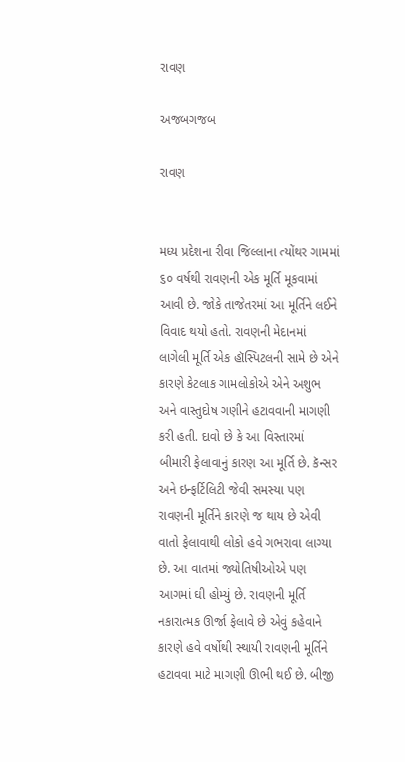રાવણ

અજબગજબ

રાવણ


મધ્ય પ્રદેશના રીવા જિલ્લાના ત્યોંથર ગામમાં ૬૦ વર્ષથી રાવણની એક મૂર્તિ મૂકવામાં આવી છે. જોકે તાજેતરમાં આ મૂર્તિને લઈને વિવાદ થયો હતો. રાવણની મેદાનમાં લાગેલી મૂર્તિ એક હૉસ્પિટલની સામે છે એને કારણે કેટલાક ગામલોકોએ એને અશુભ અને વાસ્તુદોષ ગણીને હટાવવાની માગણી કરી હતી. દાવો છે કે આ વિસ્તારમાં બીમારી ફેલાવાનું કારણ આ મૂર્તિ છે. કૅન્સર અને ઇન્ફર્ટિલિટી જેવી સમસ્યા પણ રાવણની મૂર્તિને કારણે જ થાય છે એવી વાતો ફેલાવાથી લોકો હવે ગભરાવા લાગ્યા છે. આ વાતમાં જ્યોતિષીઓએ પણ આગમાં ઘી હોમ્યું છે. રાવણની મૂર્તિ નકારાત્મક ઊર્જા ફેલાવે છે એવું કહેવાને કારણે હવે વર્ષોથી સ્થાયી રાવણની મૂર્તિને હટાવવા માટે માગણી ઊભી થઈ છે. બીજી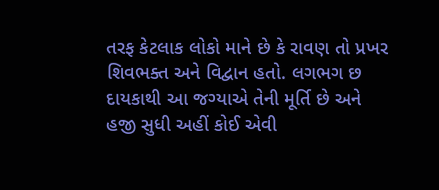તરફ કેટલાક લોકો માને છે કે રાવણ તો પ્રખર શિવભક્ત અને વિદ્વાન હતો. લગભગ છ દાયકાથી આ જગ્યાએ તેની મૂર્તિ છે અને હજી સુધી અહીં કોઈ એવી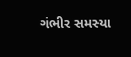ગંભીર સમસ્યા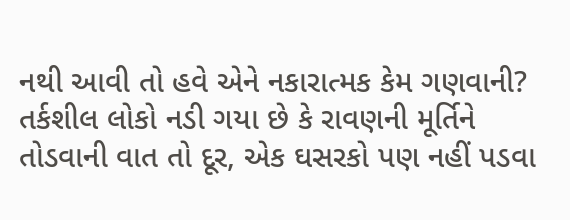નથી આવી તો હવે એને નકારાત્મક કેમ ગણવાની? તર્કશીલ લોકો નડી ગયા છે કે રાવણની મૂર્તિને તોડવાની વાત તો દૂર, એક ઘસરકો પણ નહીં પડવા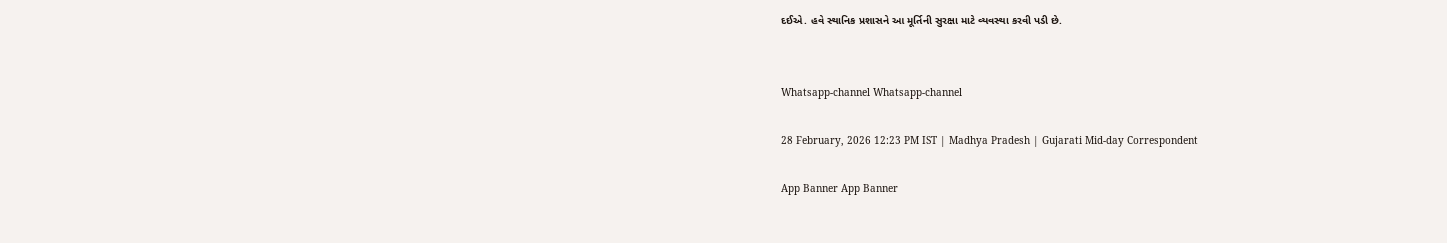દઈએ. હવે સ્થાનિક પ્રશાસને આ મૂર્તિની સુરક્ષા માટે વ્યવસ્થા કરવી પડી છે.


Whatsapp-channel Whatsapp-channel

28 February, 2026 12:23 PM IST | Madhya Pradesh | Gujarati Mid-day Correspondent

App Banner App Banner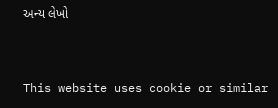અન્ય લેખો


This website uses cookie or similar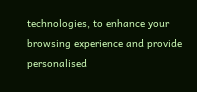technologies, to enhance your browsing experience and provide personalised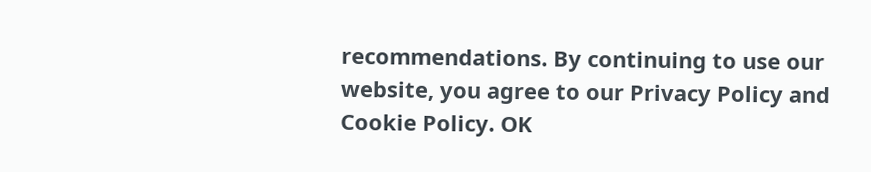recommendations. By continuing to use our website, you agree to our Privacy Policy and Cookie Policy. OK